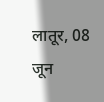लातूर, 08 जून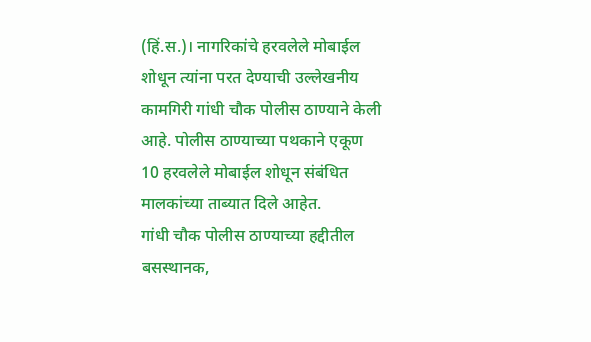(हिं.स.)। नागरिकांचे हरवलेले मोबाईल शोधून त्यांना परत देण्याची उल्लेखनीय कामगिरी गांधी चौक पोलीस ठाण्याने केली आहे. पोलीस ठाण्याच्या पथकाने एकूण 10 हरवलेले मोबाईल शोधून संबंधित मालकांच्या ताब्यात दिले आहेत.
गांधी चौक पोलीस ठाण्याच्या हद्दीतील बसस्थानक,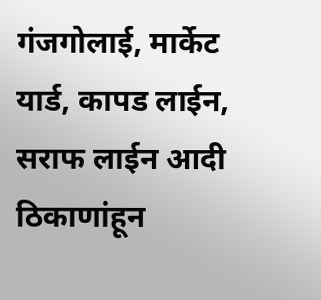गंजगोलाई, मार्केट यार्ड, कापड लाईन, सराफ लाईन आदी ठिकाणांहून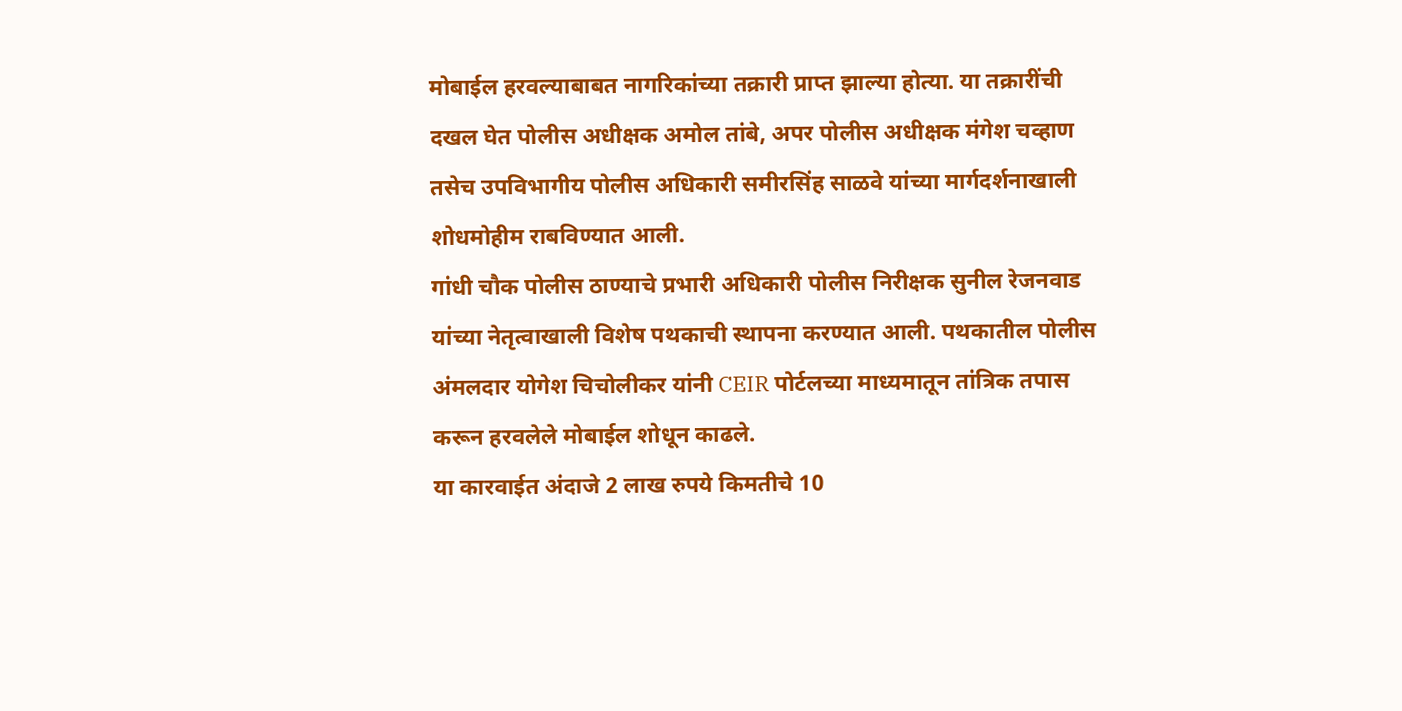मोबाईल हरवल्याबाबत नागरिकांच्या तक्रारी प्राप्त झाल्या होत्या. या तक्रारींची दखल घेत पोलीस अधीक्षक अमोल तांबे, अपर पोलीस अधीक्षक मंगेश चव्हाण तसेच उपविभागीय पोलीस अधिकारी समीरसिंह साळवे यांच्या मार्गदर्शनाखाली शोधमोहीम राबविण्यात आली.
गांधी चौक पोलीस ठाण्याचे प्रभारी अधिकारी पोलीस निरीक्षक सुनील रेजनवाड यांच्या नेतृत्वाखाली विशेष पथकाची स्थापना करण्यात आली. पथकातील पोलीस अंमलदार योगेश चिचोलीकर यांनी CEIR पोर्टलच्या माध्यमातून तांत्रिक तपास करून हरवलेले मोबाईल शोधून काढले.
या कारवाईत अंदाजे 2 लाख रुपये किमतीचे 10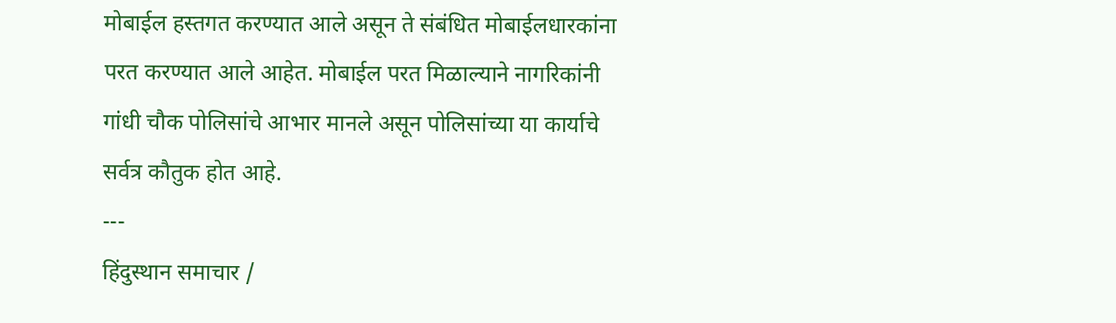मोबाईल हस्तगत करण्यात आले असून ते संबंधित मोबाईलधारकांना परत करण्यात आले आहेत. मोबाईल परत मिळाल्याने नागरिकांनी गांधी चौक पोलिसांचे आभार मानले असून पोलिसांच्या या कार्याचे सर्वत्र कौतुक होत आहे.
---
हिंदुस्थान समाचार /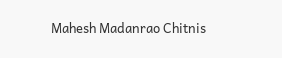Mahesh Madanrao Chitnis